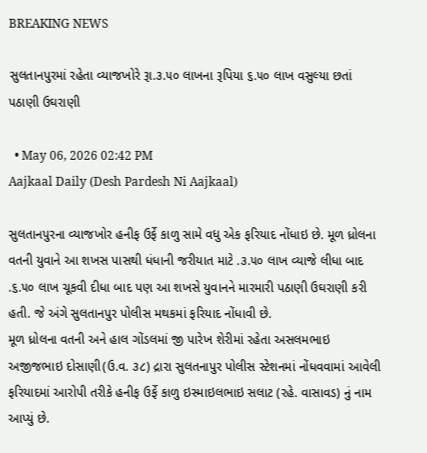BREAKING NEWS

સુલતાનપુરમાં રહેતા વ્યાજખોરે રૂા.૩.૫૦ લાખના રૂપિયા ૬.૫૦ લાખ વસુલ્યા છતાં પઠાણી ઉઘરાણી

  • May 06, 2026 02:42 PM
Aajkaal Daily (Desh Pardesh Ni Aajkaal)

સુલતાનપુરના વ્યાજખોર હનીફ ઉર્ફે કાળુ સામે વધુ એક ફરિયાદ નોંધાઇ છે. મૂળ ધ્રોલના વતની યુવાને આ શખસ પાસથી ધંધાની જરીયાત માટે .૩.૫૦ લાખ વ્યાજે લીધા બાદ .૬.૫૦ લાખ ચૂકવી દીધા બાદ પણ આ શખસે યુવાનને મારમારી પઠાણી ઉઘરાણી કરી હતી. જે અંગે સુલતાનપુર પોલીસ મથકમાં ફરિયાદ નોંધાવી છે.
મૂળ ધ્રોલના વતની અને હાલ ગોંડલમાં જી પારેખ શેરીમાં રહેતા અસલમભાઇ અજીજભાઇ દોસાણી(ઉ.વ. ૩૮) દ્રારા સુલતનાપુર પોલીસ સ્ટેશનમાં નોંધવવામાં આવેલી ફરિયાદમાં આરોપી તરીકે હનીફ ઉર્ફે કાળુ ઇસ્માઇલભાઇ સલાટ (રહે. વાસાવડ) નું નામ આપ્યું છે.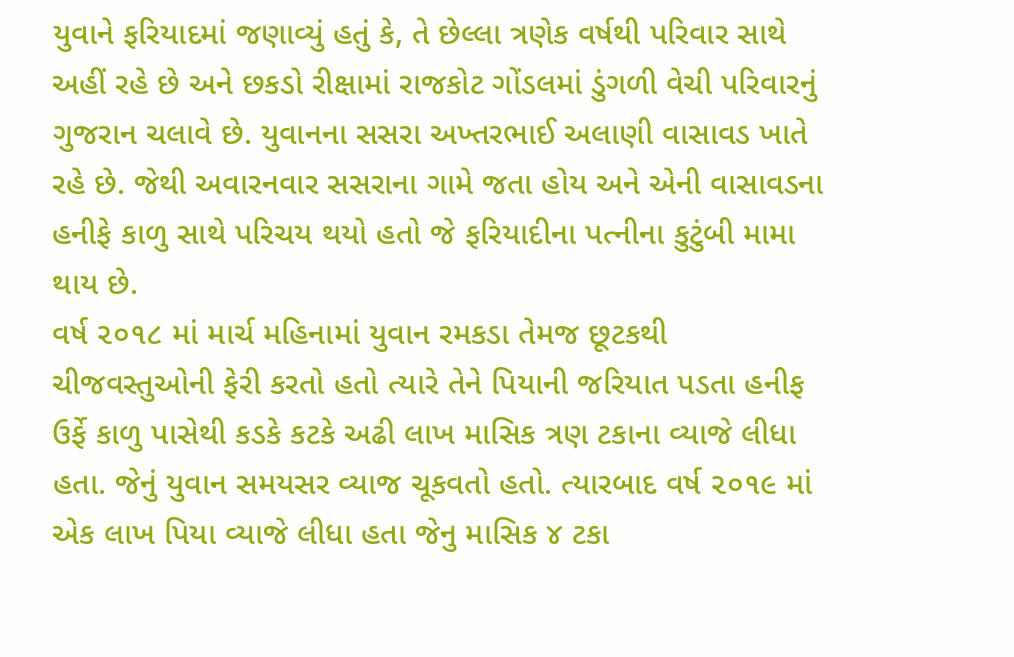યુવાને ફરિયાદમાં જણાવ્યું હતું કે, તે છેલ્લા ત્રણેક વર્ષથી પરિવાર સાથે અહીં રહે છે અને છકડો રીક્ષામાં રાજકોટ ગોંડલમાં ડુંગળી વેચી પરિવારનું ગુજરાન ચલાવે છે. યુવાનના સસરા અખ્તરભાઈ અલાણી વાસાવડ ખાતે રહે છે. જેથી અવારનવાર સસરાના ગામે જતા હોય અને એની વાસાવડના હનીફે કાળુ સાથે પરિચય થયો હતો જે ફરિયાદીના પત્નીના કુટુંબી મામા થાય છે.
વર્ષ ૨૦૧૮ માં માર્ચ મહિનામાં યુવાન રમકડા તેમજ છૂટકથી ચીજવસ્તુઓની ફેરી કરતો હતો ત્યારે તેને પિયાની જરિયાત પડતા હનીફ ઉર્ફે કાળુ પાસેથી કડકે કટકે અઢી લાખ માસિક ત્રણ ટકાના વ્યાજે લીધા હતા. જેનું યુવાન સમયસર વ્યાજ ચૂકવતો હતો. ત્યારબાદ વર્ષ ૨૦૧૯ માં એક લાખ પિયા વ્યાજે લીધા હતા જેનુ માસિક ૪ ટકા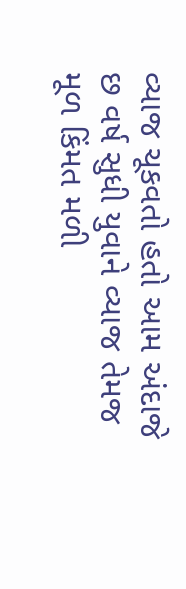વ્યાજ ચૂકવતો હતો આમ અંદાજે છ વર્ષ સુધી યુવાને વ્યાજ તેમજ મૂળ કિંમત મળી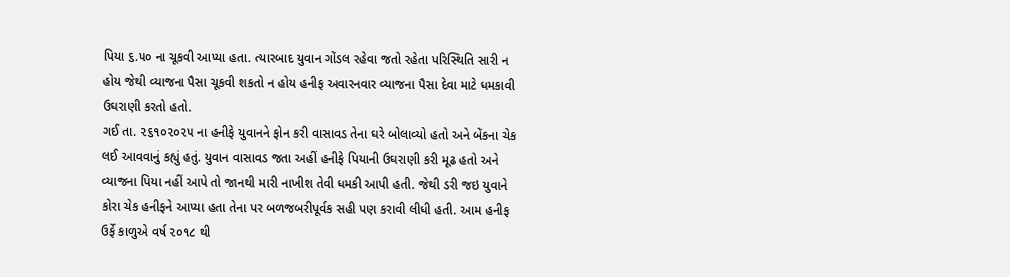પિયા ૬.૫૦ ના ચૂકવી આપ્યા હતા. ત્યારબાદ યુવાન ગોંડલ રહેવા જતો રહેતા પરિસ્થિતિ સારી ન હોય જેથી વ્યાજના પૈસા ચૂકવી શકતો ન હોય હનીફ અવારનવાર વ્યાજના પૈસા દેવા માટે ધમકાવી ઉઘરાણી કરતો હતો.
ગઈ તા. ૨૬૧૦૨૦૨૫ ના હનીફે યુવાનને ફોન કરી વાસાવડ તેના ઘરે બોલાવ્યો હતો અને બેંકના ચેક લઈ આવવાનું કહ્યું હતું. યુવાન વાસાવડ જતા અહીં હનીફે પિયાની ઉઘરાણી કરી મૂઢ હતો અને વ્યાજના પિયા નહીં આપે તો જાનથી મારી નાખીશ તેવી ધમકી આપી હતી. જેથી ડરી જઇ યુવાને કોરા ચેક હનીફને આપ્યા હતા તેના પર બળજબરીપૂર્વક સહી પણ કરાવી લીધી હતી. આમ હનીફ ઉર્ફે કાળુએ વર્ષ ૨૦૧૮ થી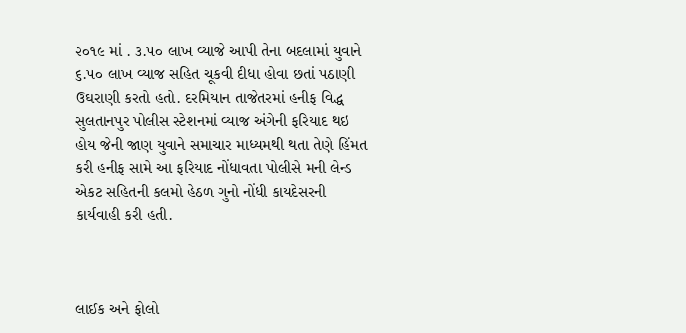૨૦૧૯ માં . ૩.૫૦ લાખ વ્યાજે આપી તેના બદલામાં યુવાને ૬.૫૦ લાખ વ્યાજ સહિત ચૂકવી દીધા હોવા છતાં પઠાણી ઉઘરાણી કરતો હતો. દરમિયાન તાજેતરમાં હનીફ વિદ્ધ સુલતાનપુર પોલીસ સ્ટેશનમાં વ્યાજ અંગેની ફરિયાદ થઇ હોય જેની જાણ યુવાને સમાચાર માધ્યમથી થતા તેણે હિંમત કરી હનીફ સામે આ ફરિયાદ નોંધાવતા પોલીસે મની લેન્ડ એકટ સહિતની કલમો હેઠળ ગુનો નોંધી કાયદેસરની કાર્યવાહી કરી હતી.



લાઈક અને ફોલો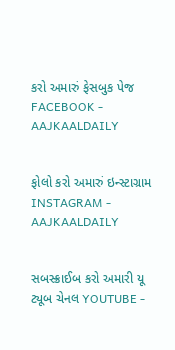કરો અમારું ફેસબુક પેજ FACEBOOK - AAJKAALDAILY


ફોલો કરો અમારું ઇન્સ્ટાગ્રામ INSTAGRAM - AAJKAALDAILY


સબસ્ક્રાઈબ કરો અમારી યૂ ટ્યૂબ ચેનલ YOUTUBE -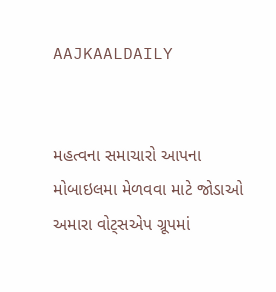AAJKAALDAILY


મહત્વના સમાચારો આપના મોબાઇલમા મેળવવા માટે જોડાઓ અમારા વોટ્સએપ ગ્રૂપમાં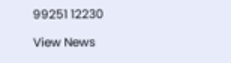99251 12230

View News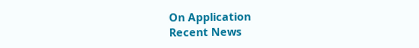On Application
Recent News